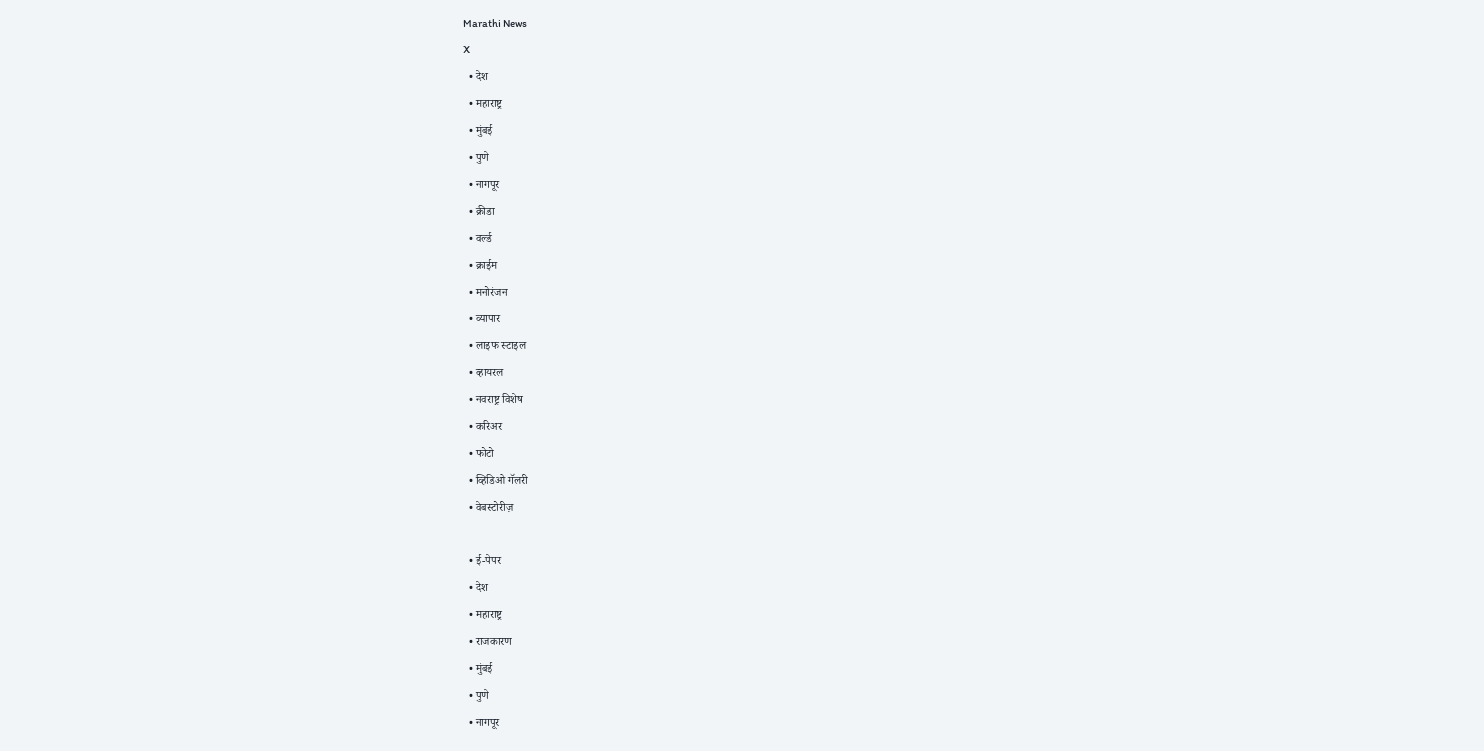Marathi News
X
  • देश
  • महाराष्ट्र
  • मुंबई
  • पुणे
  • नागपूर
  • क्रीडा
  • वर्ल्ड
  • क्राईम
  • मनोरंजन
  • व्यापार
  • लाइफ स्टाइल
  • व्हायरल
  • नवराष्ट्र विशेष
  • करिअर
  • फोटो
  • व्हिडिओ गॅलरी
  • वेबस्टोरीज़

  • ई-पेपर
  • देश
  • महाराष्ट्र
  • राजकारण
  • मुंबई
  • पुणे
  • नागपूर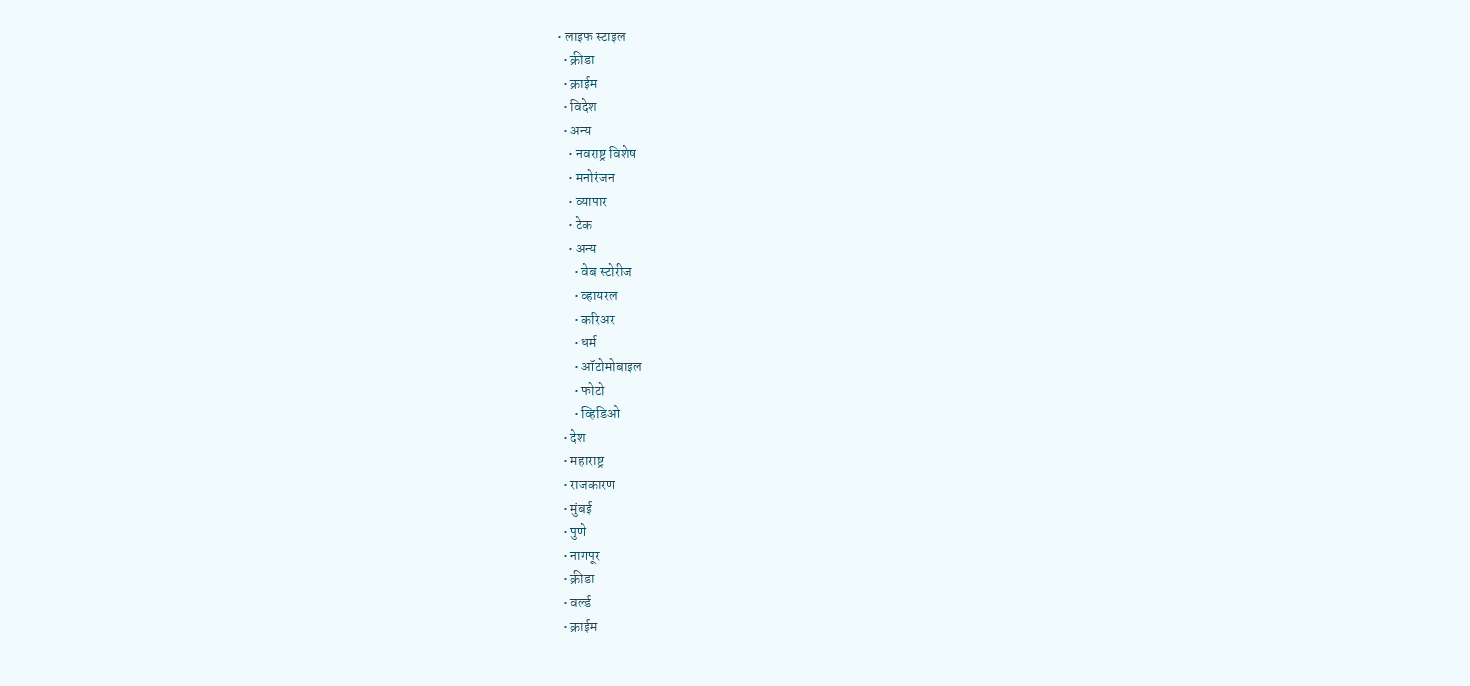• लाइफ स्टाइल
  • क्रीडा
  • क्राईम
  • विदेश
  • अन्य
    • नवराष्ट्र विशेष
    • मनोरंजन
    • व्यापार
    • टेक
    • अन्य
      • वेब स्टोरीज
      • व्हायरल
      • करिअर
      • धर्म
      • ऑटोमोबाइल
      • फोटो
      • व्हिडिओ
  • देश
  • महाराष्ट्र
  • राजकारण
  • मुंबई
  • पुणे
  • नागपूर
  • क्रीडा
  • वर्ल्ड
  • क्राईम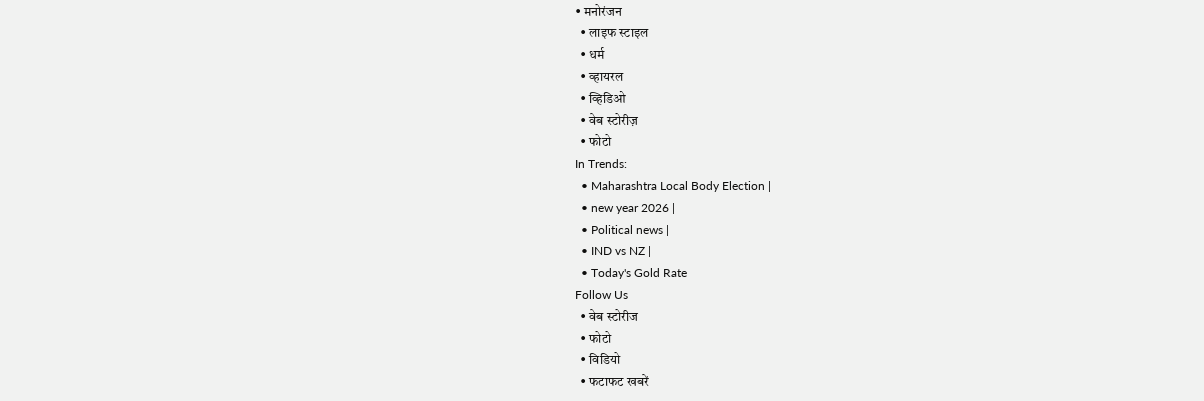• मनोरंजन
  • लाइफ स्टाइल
  • धर्म
  • व्हायरल
  • व्हिडिओ
  • वेब स्टोरीज़
  • फोटो
In Trends:
  • Maharashtra Local Body Election |
  • new year 2026 |
  • Political news |
  • IND vs NZ |
  • Today's Gold Rate
Follow Us
  • वेब स्टोरीज
  • फोटो
  • विडियो
  • फटाफट खबरें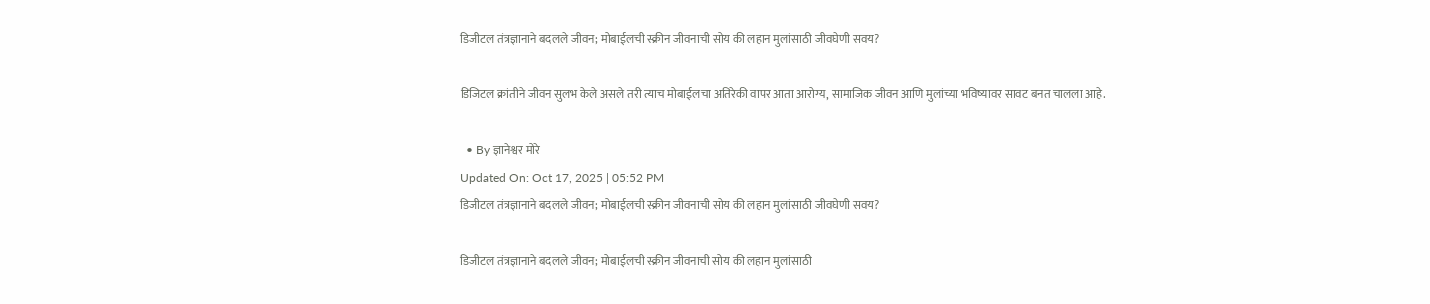डिजीटल तंत्रज्ञानाने बदलले जीवन; मोबाईलची स्क्रीन जीवनाची सोय की लहान मुलांसाठी जीवघेणी सवय?

डिजिटल क्रांतीने जीवन सुलभ केले असले तरी त्याच मोबाईलचा अतिरेकी वापर आता आरोग्य, सामाजिक जीवन आणि मुलांच्या भविष्यावर सावट बनत चालला आहे.

  • By ज्ञानेश्वर मोरे
Updated On: Oct 17, 2025 | 05:52 PM
डिजीटल तंत्रज्ञानाने बदलले जीवन; मोबाईलची स्क्रीन जीवनाची सोय की लहान मुलांसाठी जीवघेणी सवय?

डिजीटल तंत्रज्ञानाने बदलले जीवन; मोबाईलची स्क्रीन जीवनाची सोय की लहान मुलांसाठी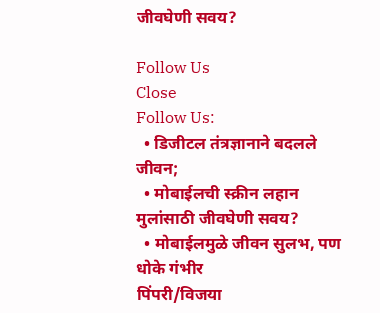जीवघेणी सवय?

Follow Us
Close
Follow Us:
  • डिजीटल तंत्रज्ञानाने बदलले जीवन;
  • मोबाईलची स्क्रीन लहान मुलांसाठी जीवघेणी सवय?
  • मोबाईलमुळे जीवन सुलभ, पण धोके गंभीर
पिंपरी/विजया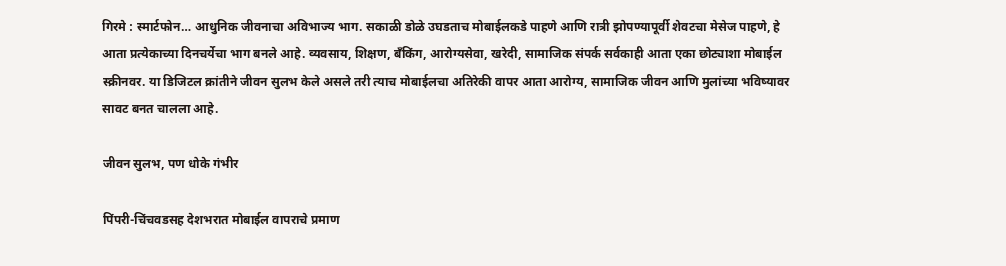गिरमे : स्मार्टफोन… आधुनिक जीवनाचा अविभाज्य भाग. सकाळी डोळे उघडताच मोबाईलकडे पाहणे आणि रात्री झोपण्यापूर्वी शेवटचा मेसेज पाहणे, हे आता प्रत्येकाच्या दिनचर्येचा भाग बनले आहे. व्यवसाय, शिक्षण, बँकिंग, आरोग्यसेवा, खरेदी, सामाजिक संपर्क सर्वकाही आता एका छोट्याशा मोबाईल स्क्रीनवर. या डिजिटल क्रांतीने जीवन सुलभ केले असले तरी त्याच मोबाईलचा अतिरेकी वापर आता आरोग्य, सामाजिक जीवन आणि मुलांच्या भविष्यावर सावट बनत चालला आहे.

जीवन सुलभ, पण धोके गंभीर

पिंपरी-चिंचवडसह देशभरात मोबाईल वापराचे प्रमाण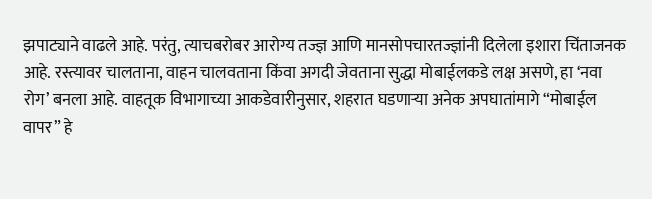झपाट्याने वाढले आहे. परंतु, त्याचबरोबर आरोग्य तज्ज्ञ आणि मानसोपचारतज्ज्ञांनी दिलेला इशारा चिंताजनक आहे. रस्त्यावर चालताना, वाहन चालवताना किंवा अगदी जेवताना सुद्धा मोबाईलकडे लक्ष असणे, हा ‘नवा रोग’ बनला आहे. वाहतूक विभागाच्या आकडेवारीनुसार, शहरात घडणाऱ्या अनेक अपघातांमागे “मोबाईल वापर” हे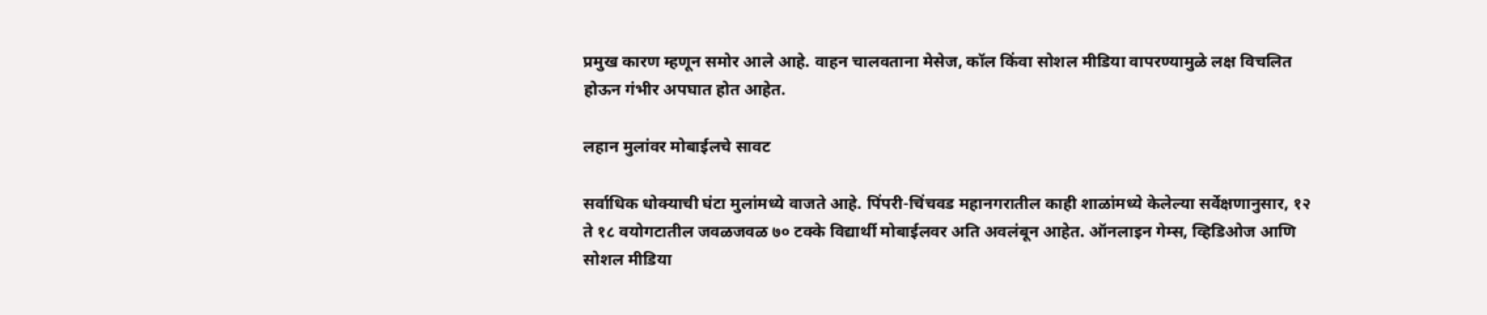प्रमुख कारण म्हणून समोर आले आहे. वाहन चालवताना मेसेज, कॉल किंवा सोशल मीडिया वापरण्यामुळे लक्ष विचलित होऊन गंभीर अपघात होत आहेत.

लहान मुलांवर मोबाईलचे सावट

सर्वाधिक धोक्याची घंटा मुलांमध्ये वाजते आहे. पिंपरी-चिंचवड महानगरातील काही शाळांमध्ये केलेल्या सर्वेक्षणानुसार, १२ ते १८ वयोगटातील जवळजवळ ७० टक्के विद्यार्थी मोबाईलवर अति अवलंबून आहेत. ऑनलाइन गेम्स, व्हिडिओज आणि सोशल मीडिया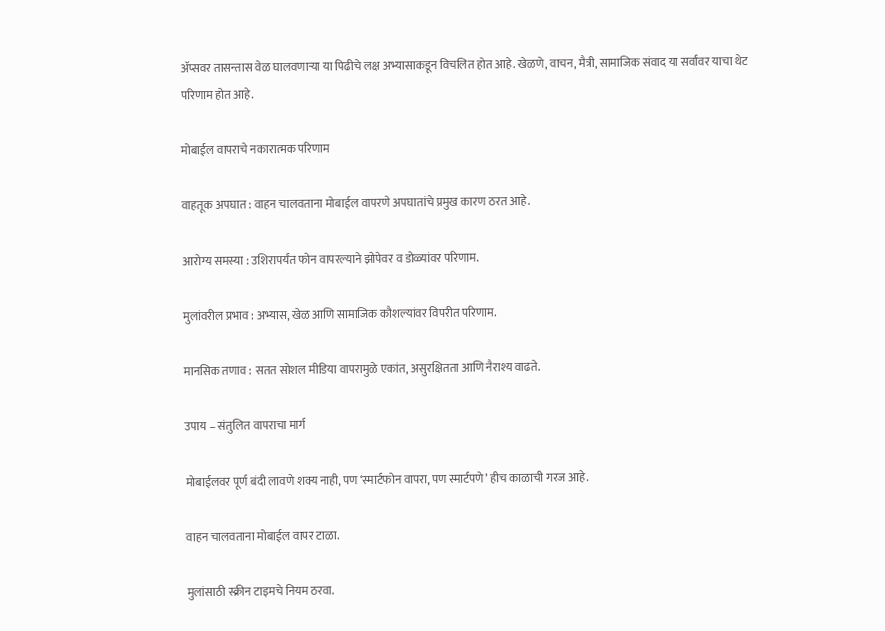अ‍ॅप्सवर तासन्तास वेळ घालवणाऱ्या या पिढीचे लक्ष अभ्यासाकडून विचलित होत आहे. खेळणे, वाचन, मैत्री, सामाजिक संवाद या सर्वांवर याचा थेट परिणाम होत आहे.

मोबाईल वापराचे नकारात्मक परिणाम

वाहतूक अपघात : वाहन चालवताना मोबाईल वापरणे अपघातांचे प्रमुख कारण ठरत आहे.

आरोग्य समस्या : उशिरापर्यंत फोन वापरल्याने झोपेवर व डोळ्यांवर परिणाम.

मुलांवरील प्रभाव : अभ्यास, खेळ आणि सामाजिक कौशल्यांवर विपरीत परिणाम.

मानसिक तणाव : सतत सोशल मीडिया वापरामुळे एकांत, असुरक्षितता आणि नैराश्य वाढते.

उपाय – संतुलित वापराचा मार्ग

मोबाईलवर पूर्ण बंदी लावणे शक्य नाही, पण ‘स्मार्टफोन वापरा, पण स्मार्टपणे’ हीच काळाची गरज आहे.

वाहन चालवताना मोबाईल वापर टाळा.

मुलांसाठी स्क्रीन टाइमचे नियम ठरवा.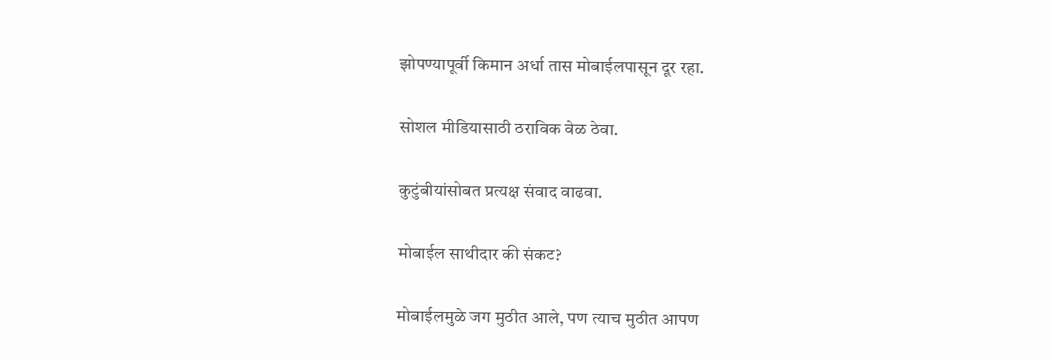झोपण्यापूर्वी किमान अर्धा तास मोबाईलपासून दूर रहा.

सोशल मीडियासाठी ठराविक वेळ ठेवा.

कुटुंबीयांसोबत प्रत्यक्ष संवाद वाढवा.

मोबाईल साथीदार की संकट?

मोबाईलमुळे जग मुठीत आले, पण त्याच मुठीत आपण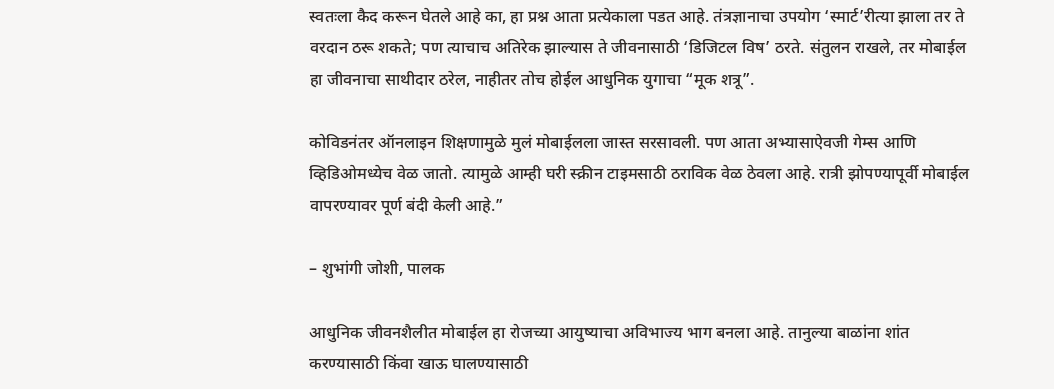स्वतःला कैद करून घेतले आहे का, हा प्रश्न आता प्रत्येकाला पडत आहे. तंत्रज्ञानाचा उपयोग ‘स्मार्ट’रीत्या झाला तर ते वरदान ठरू शकते; पण त्याचाच अतिरेक झाल्यास ते जीवनासाठी ‘डिजिटल विष’ ठरते. संतुलन राखले, तर मोबाईल हा जीवनाचा साथीदार ठरेल, नाहीतर तोच होईल आधुनिक युगाचा “मूक शत्रू”.

कोविडनंतर ऑनलाइन शिक्षणामुळे मुलं मोबाईलला जास्त सरसावली. पण आता अभ्यासाऐवजी गेम्स आणि व्हिडिओमध्येच वेळ जातो. त्यामुळे आम्ही घरी स्क्रीन टाइमसाठी ठराविक वेळ ठेवला आहे. रात्री झोपण्यापूर्वी मोबाईल वापरण्यावर पूर्ण बंदी केली आहे.”

– शुभांगी जोशी, पालक

आधुनिक जीवनशैलीत मोबाईल हा रोजच्या आयुष्याचा अविभाज्य भाग बनला आहे. तानुल्या बाळांना शांत करण्यासाठी किंवा खाऊ घालण्यासाठी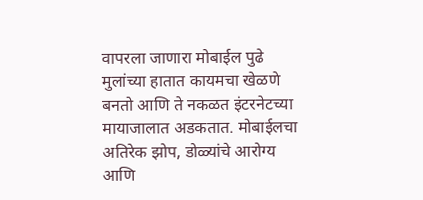वापरला जाणारा मोबाईल पुढे मुलांच्या हातात कायमचा खेळणे बनतो आणि ते नकळत इंटरनेटच्या मायाजालात अडकतात. मोबाईलचा अतिरेक झोप, डोळ्यांचे आरोग्य आणि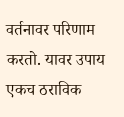वर्तनावर परिणाम करतो. यावर उपाय एकच ठराविक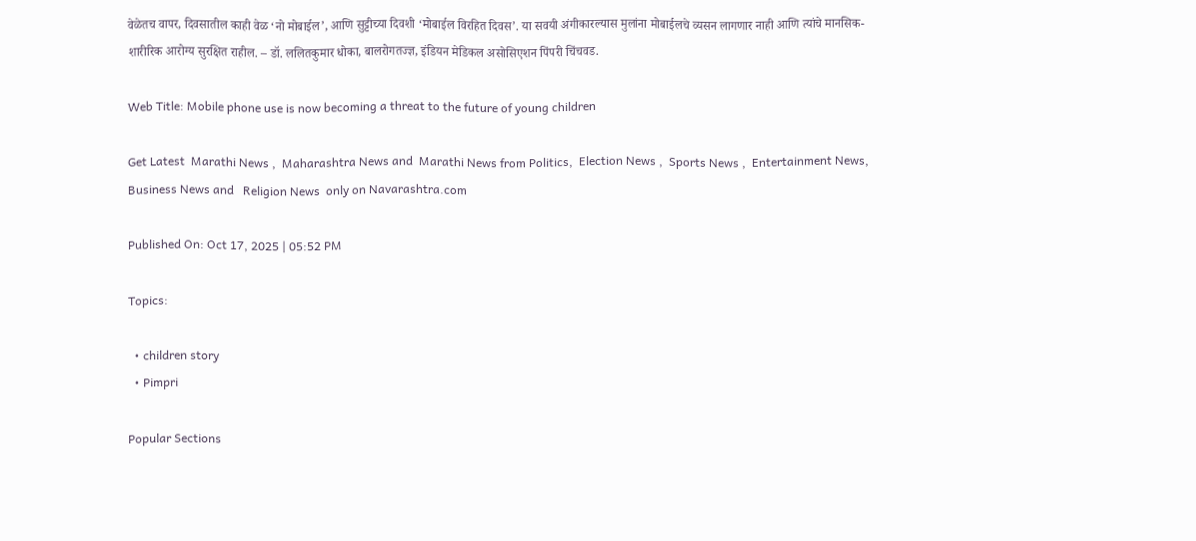वेळेतच वापर, दिवसातील काही वेळ ‘नो मोबाईल’, आणि सुट्टीच्या दिवशी ‘मोबाईल विरहित दिवस’. या सवयी अंगीकारल्यास मुलांना मोबाईलचे व्यसन लागणार नाही आणि त्यांचे मानसिक-शारीरिक आरोग्य सुरक्षित राहील. – डॉ. ललितकुमार धोका, बालरोगतज्ज्ञ, इंडियन मेडिकल असोसिएशन पिंपरी चिंचवड.

Web Title: Mobile phone use is now becoming a threat to the future of young children

Get Latest  Marathi News ,  Maharashtra News and  Marathi News from Politics,  Election News ,  Sports News ,  Entertainment News,  Business News and   Religion News  only on Navarashtra.com

Published On: Oct 17, 2025 | 05:52 PM

Topics:

  • children story
  • Pimpri

Popular Sections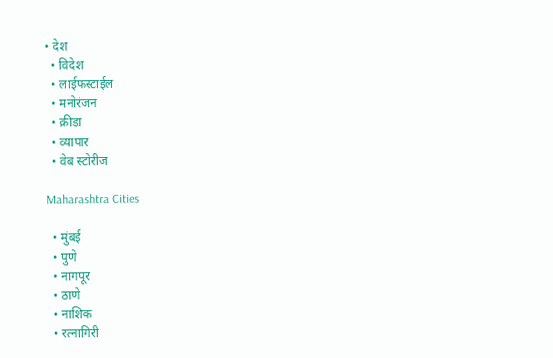• देश
  • विदेश
  • लाईफस्टाईल
  • मनोरंजन
  • क्रीडा
  • व्यापार
  • वेब स्टोरीज

Maharashtra Cities

  • मुंबई
  • पुणे
  • नागपूर
  • ठाणे
  • नाशिक
  • रत्नागिरी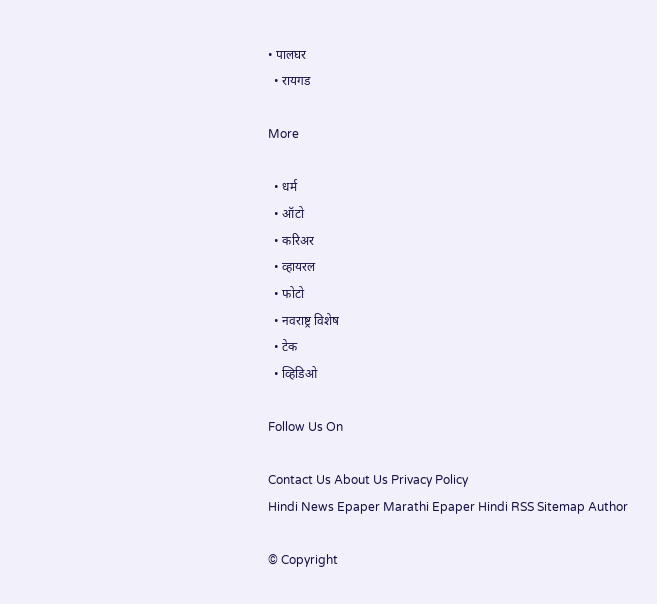• पालघर
  • रायगड

More

  • धर्म
  • ऑटो
  • करिअर
  • व्हायरल
  • फोटो
  • नवराष्ट्र विशेष
  • टेक
  • व्हिडिओ

Follow Us On

Contact Us About Us Privacy Policy
Hindi News Epaper Marathi Epaper Hindi RSS Sitemap Author

© Copyright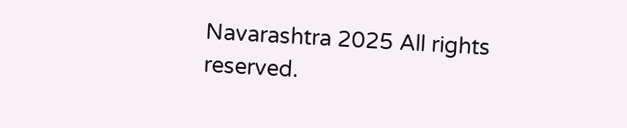Navarashtra 2025 All rights reserved.